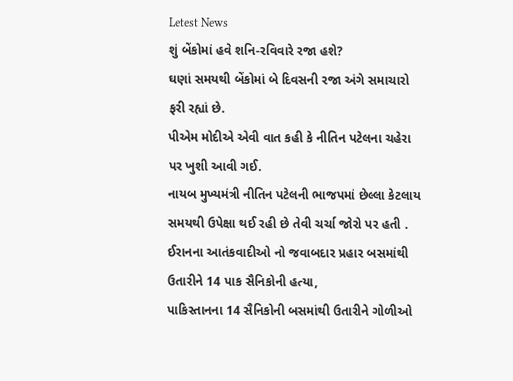Letest News
શું બેંકોમાં હવે શનિ-રવિવારે રજા હશે?
ઘણાં સમયથી બેંકોમાં બે દિવસની રજા અંગે સમાચારો ફરી રહ્યાં છે.
પીએમ મોદીએ એવી વાત કહી કે નીતિન પટેલના ચહેરા પર ખુશી આવી ગઈ.
નાયબ મુખ્યમંત્રી નીતિન પટેલની ભાજપમાં છેલ્લા કેટલાય સમયથી ઉપેક્ષા થઈ રહી છે તેવી ચર્ચા જોરો પર હતી .
ઈરાનના આતંકવાદીઓ નો જવાબદાર પ્રહાર બસમાંથી ઉતારીને 14 પાક સૈનિકોની હત્યા,
પાકિસ્તાનના 14 સૈનિકોની બસમાંથી ઉતારીને ગોળીઓ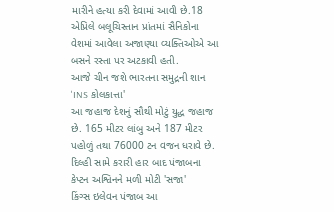મારીને હત્યા કરી દેવામાં આવી છે.18 એપ્રિલે બલૂચિસ્તાન પ્રાંતમાં સૈનિકોના વેશમાં આવેલા અજાણ્યા વ્યક્તિઓએ આ બસને રસ્તા પર અટકાવી હતી.
આજે ચીન જશે ભારતના સમુદ્રની શાન 'INS કોલકાત્તા'
આ જહાજ દેશનું સૌથી મોટું યુદ્ધ જહાજ છે. 165 મીટર લાંબુ અને 187 મીટર પહોળું તથા 76000 ટન વજન ધરાવે છે.
દિલ્હી સામે કરારી હાર બાદ પંજાબના કેપ્ટન અશ્વિનને મળી મોટી 'સજા'
કિંગ્સ ઇલેવન પંજાબ આ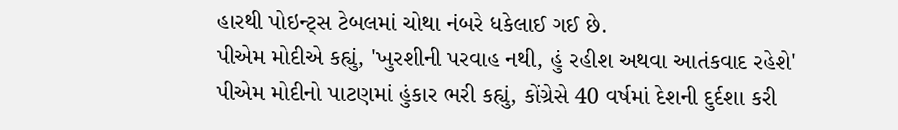હારથી પોઇન્ટ્સ ટેબલમાં ચોથા નંબરે ધકેલાઈ ગઈ છે.
પીએમ મોદીએ કહ્યું, 'ખુરશીની પરવાહ નથી, હું રહીશ અથવા આતંકવાદ રહેશે'
પીએમ મોદીનો પાટણમાં હુંકાર ભરી કહ્યું, કોંગ્રેસે 40 વર્ષમાં દેશની દુર્દશા કરી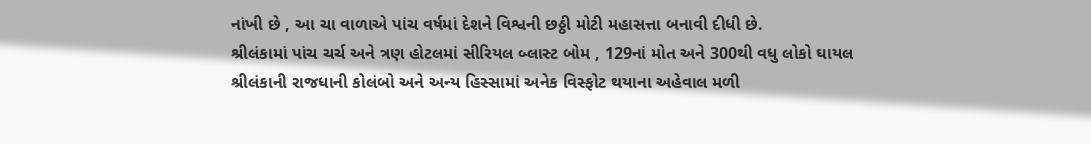નાંખી છે , આ ચા વાળાએ પાંચ વર્ષમાં દેશને વિશ્વની છઠ્ઠી મોટી મહાસત્તા બનાવી દીધી છે.
શ્રીલંકામાં પાંચ ચર્ચ અને ત્રણ હોટલમાં સીરિયલ બ્લાસ્ટ બોમ , 129નાં મોત અને 300થી વધુ લોકો ઘાયલ
શ્રીલંકાની રાજધાની કોલંબો અને અન્ય હિસ્સામાં અનેક વિસ્ફોટ થયાના અહેવાલ મળી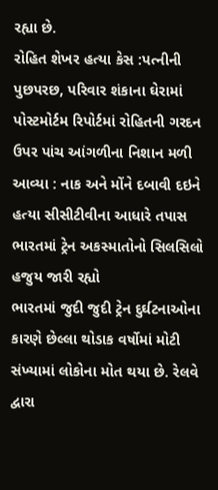રહ્યા છે.
રોહિત શેખર હત્યા કેસ :પત્નીની પુછપરછ, પરિવાર શંકાના ઘેરામાં
પોસ્ટમોર્ટમ રિપોર્ટમાં રોહિતની ગરદન ઉપર પાંચ આંગળીના નિશાન મળી આવ્યા : નાક અને મોંને દબાવી દઇને હત્યા સીસીટીવીના આધારે તપાસ
ભારતમાં ટ્રેન અકસ્માતોનો સિલસિલો હજુય જારી રહ્યો
ભારતમાં જુદી જુદી ટ્રેન દુર્ઘટનાઓના કારણે છેલ્લા થોડાક વર્ષોમાં મોટી સંખ્યામાં લોકોના મોત થયા છે. રેલવે દ્વારા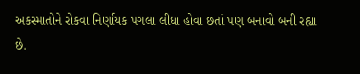અકસ્માતોને રોકવા નિર્ણાયક પગલા લીધા હોવા છતાં પણ બનાવો બની રહ્યા છે.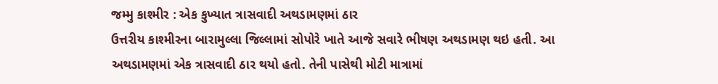જમ્મુ કાશ્મીર : એક કુખ્યાત ત્રાસવાદી અથડામણમાં ઠાર
ઉત્તરીય કાશ્મીરના બારામુલ્લા જિલ્લામાં સોપોરે ખાતે આજે સવારે ભીષણ અથડામણ થઇ હતી. આ અથડામણમાં એક ત્રાસવાદી ઠાર થયો હતો. તેની પાસેથી મોટી માત્રામાં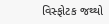વિસ્ફોટક જથ્થો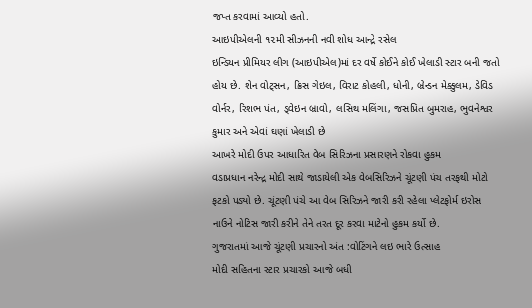જપ્ત કરવામાં આવ્યો હતો.
આઇપીએલની ૧૨મી સીઝનની નવી શોધ આન્દ્રે રસેલ
ઇન્ડિયન પ્રીમિયર લીગ (આઇપીએલ)માં દર વર્ષે કોઈને કોઈ ખેલાડી સ્ટાર બની જતો હોય છે. શેન વોટ્સન, ક્રિસ ગેઇલ, વિરાટ કોહલી, ધોની, બ્રેન્ડન મેક્કુલમ, ડેવિડ વોર્નર, રિશભ પંત, ડ્વેઇન બ્રાવો, લસિથ મલિંગા, જસપ્રિત બુમરાહ, ભુવનેશ્વર કુમાર અને એવાં ઘણાં ખેલાડી છે
આખરે મોદી ઉપર આધારિત વેબ સિરિઝના પ્રસારણને રોકવા હુકમ
વડાપ્રધાન નરેન્દ્ર મોદી સાથે જાડાયેલી એક વેબસિરિઝને ચૂંટણી પંચ તરફથી મોટો ફટકો પડ્યો છે. ચૂંટણી પંચે આ વેબ સિરિઝને જારી કરી રહેલા પ્લેટફોર્મ ઇરોસ નાઉને નોટિસ જારી કરીને તેને તરત દૂર કરવા માટેનો હુકમ કર્યો છે.
ગુજરાતમાં આજે ચૂંટણી પ્રચારનો અંત :વોટિંગને લઇ ભારે ઉત્સાહ
મોદી સહિતના સ્ટાર પ્રચારકો આજે બધી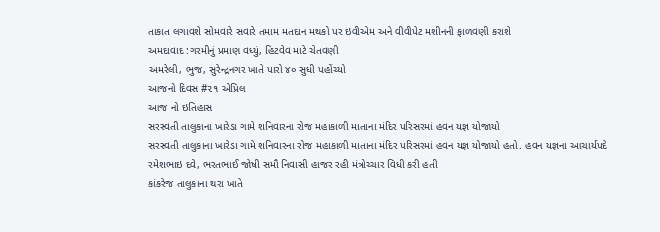તાકાત લગાવશે સોમવારે સવારે તમામ મતદાન મથકો પર ઇવીએમ અને વીવીપેટ મશીનની ફાળવણી કરાશે
અમદાવાદ :ગરમીનું પ્રમાણ વધ્યું, હિટવેવ માટે ચેતવણી
અમરેલી, ભુજ, સુરેન્દ્રનગર ખાતે પારો ૪૦ સુધી પહોંચ્યો
આજનો દિવસ #૨૧ એપ્રિલ
આજ નો ઇતિહાસ
સરસ્વતી તાલુકાના ખારેડા ગામે શનિવારના રોજ મહાકાળી માતાના મંદિર પરિસરમાં હવન યજ્ઞ યોજાયો
સરસ્વતી તાલુકાના ખારેડા ગામે શનિવારના રોજ મહાકાળી માતાના મંદિર પરિસરમાં હવન યજ્ઞ યોજાયો હતો. હવન યજ્ઞના આચાર્યપદે રમેશભાઇ દવે, ભરતભાઈ જોષી સમૌ નિવાસી હાજર રહી મંત્રોચ્ચાર વિધી કરી હતી
કાંકરેજ તાલુકાના થરા ખાતે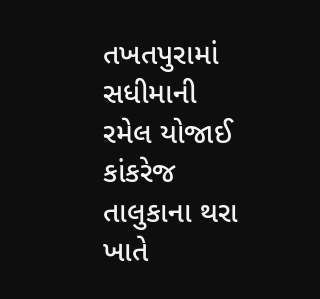તખતપુરામાં સધીમાની રમેલ યોજાઈ
કાંકરેજ તાલુકાના થરા ખાતે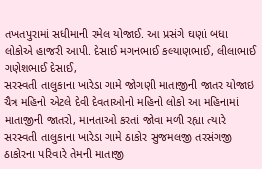તખતપુરામાં સધીમાની રમેલ યોજાઈ. આ પ્રસંગે ઘણાં બધા લોકોએ હાજરી આપી. દેસાઈ મગનભાઈ કલ્યાણભાઈ, લીલાભાઈ ગણેશભાઈ દેસાઈ,
સરસ્વતી તાલુકાના ખારેડા ગામે જોગણી માતાજીની જાતર યોજાઇ
ચૈત્ર મહિનો એટલે દેવી દેવતાઓનો મહિનો લોકો આ મહિનામાં માતાજીની જાતરો, માનતાઓ કરતાં જોવા મળી રહ્યા ત્યારે સરસ્વતી તાલુકાના ખારેડા ગામે ઠાકોર સુજમલજી તરસંગજી ઠાકોરના પરિવારે તેમની માતાજી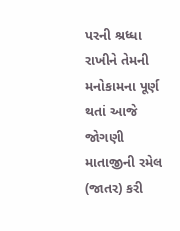પરની શ્રધ્ધા રાખીને તેમની મનોકામના પૂર્ણ થતાં આજે જોગણી માતાજીની રમેલ (જાતર) કરી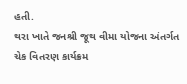હતી.
થરા ખાતે જનશ્રી જૂથ વીમા યોજના અંતર્ગત ચેક વિતરણ કાર્યક્રમ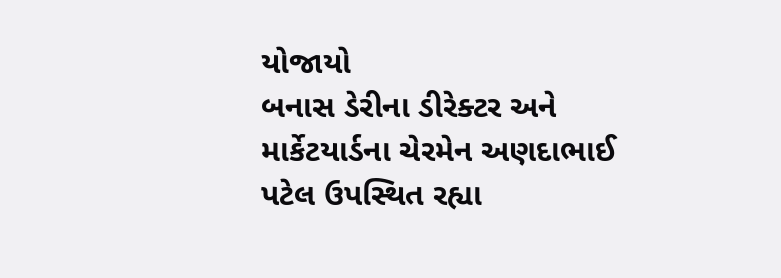યોજાયો
બનાસ ડેરીના ડીરેક્ટર અને માર્કેટયાર્ડના ચેરમેન અણદાભાઈ પટેલ ઉપસ્થિત રહ્યા